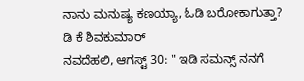ನಾನು ಮನುಷ್ಯ ಕಣಯ್ಯಾ, ಓಡಿ ಬರೋಕಾಗುತ್ತಾ? ಡಿ ಕೆ ಶಿವಕುಮಾರ್
ನವದೆಹಲಿ, ಆಗಸ್ಟ್ 30: " ಇಡಿ ಸಮನ್ಸ್ ನನಗೆ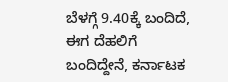ಬೆಳಗ್ಗೆ 9.40ಕ್ಕೆ ಬಂದಿದೆ, ಈಗ ದೆಹಲಿಗೆ ಬಂದಿದ್ದೇನೆ, ಕರ್ನಾಟಕ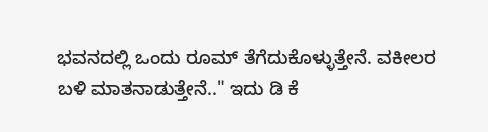ಭವನದಲ್ಲಿ ಒಂದು ರೂಮ್ ತೆಗೆದುಕೊಳ್ಳುತ್ತೇನೆ. ವಕೀಲರ ಬಳಿ ಮಾತನಾಡುತ್ತೇನೆ.." ಇದು ಡಿ ಕೆ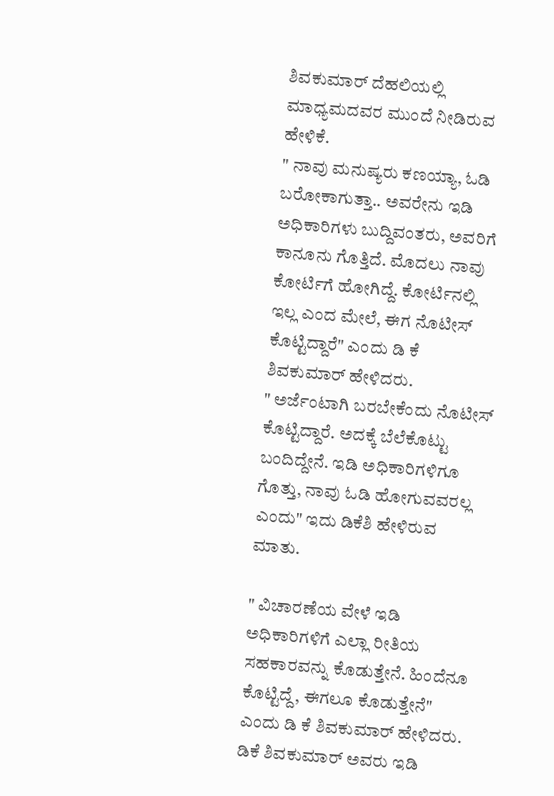ಶಿವಕುಮಾರ್ ದೆಹಲಿಯಲ್ಲಿ ಮಾಧ್ಯಮದವರ ಮುಂದೆ ನೀಡಿರುವ ಹೇಳಿಕೆ.
" ನಾವು ಮನುಷ್ಯರು ಕಣಯ್ಯಾ, ಓಡಿ ಬರೋಕಾಗುತ್ತಾ.. ಅವರೇನು ಇಡಿ ಅಧಿಕಾರಿಗಳು ಬುದ್ದಿವಂತರು, ಅವರಿಗೆ ಕಾನೂನು ಗೊತ್ತಿದೆ. ಮೊದಲು ನಾವು ಕೋರ್ಟಿಗೆ ಹೋಗಿದ್ದೆ. ಕೋರ್ಟಿನಲ್ಲಿ ಇಲ್ಲ ಎಂದ ಮೇಲೆ, ಈಗ ನೊಟೀಸ್ ಕೊಟ್ಟಿದ್ದಾರೆ" ಎಂದು ಡಿ ಕೆ ಶಿವಕುಮಾರ್ ಹೇಳಿದರು.
" ಅರ್ಜೆಂಟಾಗಿ ಬರಬೇಕೆಂದು ನೊಟೀಸ್ ಕೊಟ್ಟಿದ್ದಾರೆ. ಅದಕ್ಕೆ ಬೆಲೆಕೊಟ್ಟು ಬಂದಿದ್ದೇನೆ. ಇಡಿ ಅಧಿಕಾರಿಗಳಿಗೂ ಗೊತ್ತು, ನಾವು ಓಡಿ ಹೋಗುವವರಲ್ಲ ಎಂದು" ಇದು ಡಿಕೆಶಿ ಹೇಳಿರುವ ಮಾತು.

" ವಿಚಾರಣೆಯ ವೇಳೆ ಇಡಿ ಅಧಿಕಾರಿಗಳಿಗೆ ಎಲ್ಲಾ ರೀತಿಯ ಸಹಕಾರವನ್ನು ಕೊಡುತ್ತೇನೆ. ಹಿಂದೆನೂ ಕೊಟ್ಟಿದ್ದೆ, ಈಗಲೂ ಕೊಡುತ್ತೇನೆ" ಎಂದು ಡಿ ಕೆ ಶಿವಕುಮಾರ್ ಹೇಳಿದರು.
ಡಿಕೆ ಶಿವಕುಮಾರ್ ಅವರು ಇಡಿ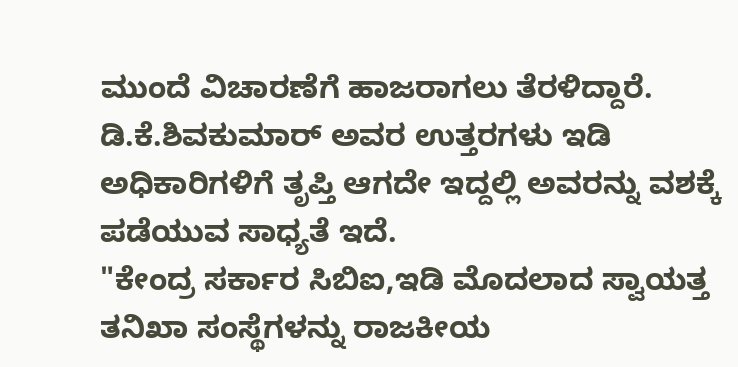ಮುಂದೆ ವಿಚಾರಣೆಗೆ ಹಾಜರಾಗಲು ತೆರಳಿದ್ದಾರೆ. ಡಿ.ಕೆ.ಶಿವಕುಮಾರ್ ಅವರ ಉತ್ತರಗಳು ಇಡಿ ಅಧಿಕಾರಿಗಳಿಗೆ ತೃಪ್ತಿ ಆಗದೇ ಇದ್ದಲ್ಲಿ ಅವರನ್ನು ವಶಕ್ಕೆ ಪಡೆಯುವ ಸಾಧ್ಯತೆ ಇದೆ.
"ಕೇಂದ್ರ ಸರ್ಕಾರ ಸಿಬಿಐ,ಇಡಿ ಮೊದಲಾದ ಸ್ವಾಯತ್ತ ತನಿಖಾ ಸಂಸ್ಥೆಗಳನ್ನು ರಾಜಕೀಯ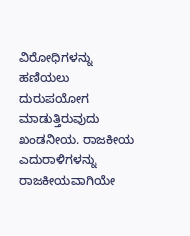ವಿರೋಧಿಗಳನ್ನು ಹಣಿಯಲು ದುರುಪಯೋಗ ಮಾಡುತ್ತಿರುವುದು ಖಂಡನೀಯ. ರಾಜಕೀಯ ಎದುರಾಳಿಗಳನ್ನು ರಾಜಕೀಯವಾಗಿಯೇ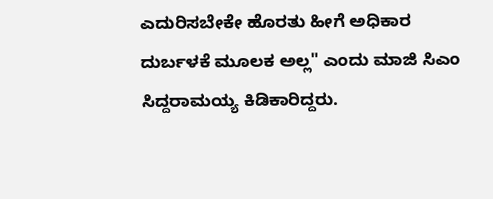ಎದುರಿಸಬೇಕೇ ಹೊರತು ಹೀಗೆ ಅಧಿಕಾರ ದುರ್ಬಳಕೆ ಮೂಲಕ ಅಲ್ಲ" ಎಂದು ಮಾಜಿ ಸಿಎಂ ಸಿದ್ದರಾಮಯ್ಯ ಕಿಡಿಕಾರಿದ್ದರು.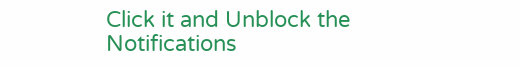Click it and Unblock the Notifications